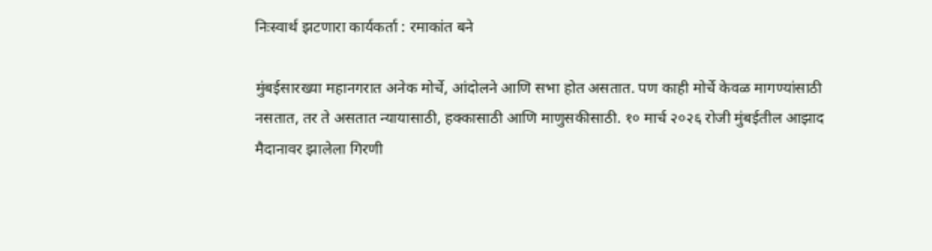निःस्वार्थ झटणारा कार्यकर्ता : रमाकांत बने

मुंबईसारख्या महानगरात अनेक मोर्चे, आंदोलने आणि सभा होत असतात. पण काही मोर्चे केवळ मागण्यांसाठी नसतात, तर ते असतात न्यायासाठी, हक्कासाठी आणि माणुसकीसाठी. १० मार्च २०२६ रोजी मुंबईतील आझाद मैदानावर झालेला गिरणी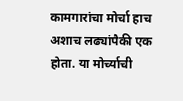कामगारांचा मोर्चा हाच अशाच लढ्यांपैकी एक होता. या मोर्च्याची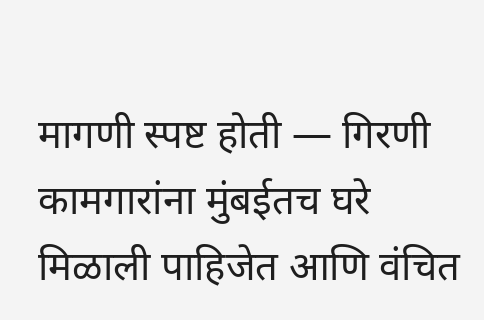मागणी स्पष्ट होती — गिरणी कामगारांना मुंबईतच घरे मिळाली पाहिजेत आणि वंचित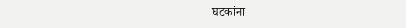घटकांना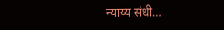न्याय्य संधी…